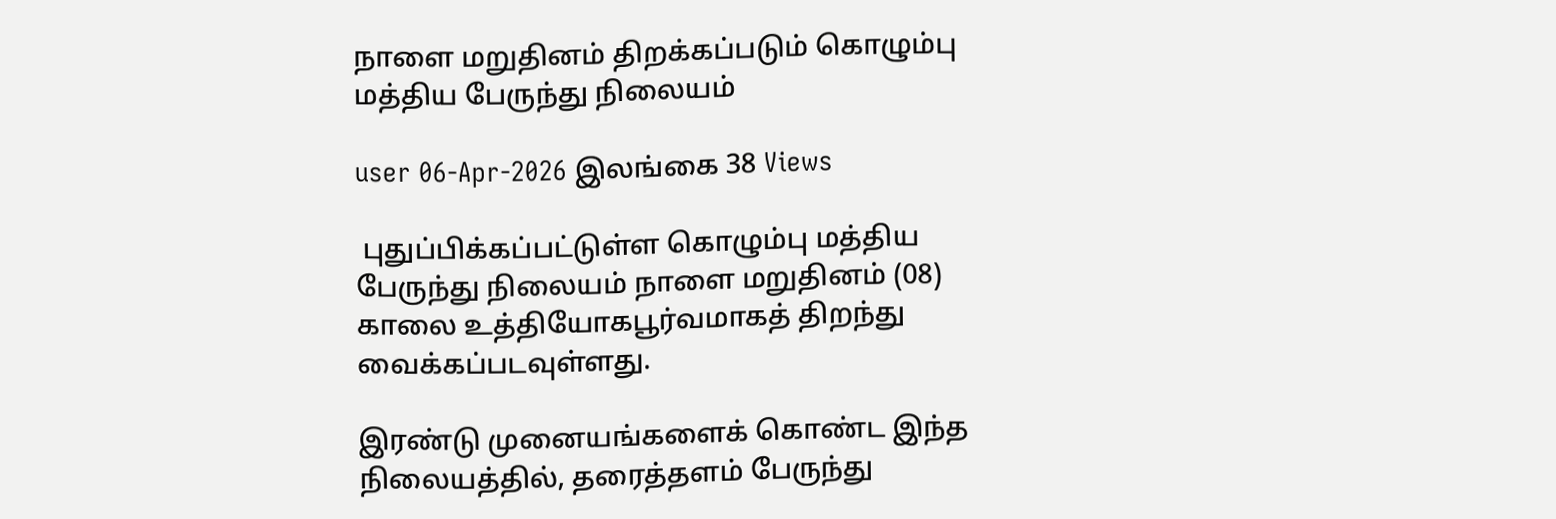நாளை மறுதினம் திறக்கப்படும் கொழும்பு மத்திய பேருந்து நிலையம்

user 06-Apr-2026 இலங்கை 38 Views

 புதுப்பிக்கப்பட்டுள்ள கொழும்பு மத்திய பேருந்து நிலையம் நாளை மறுதினம் (08) காலை உத்தியோகபூர்வமாகத் திறந்து வைக்கப்படவுள்ளது.

இரண்டு முனையங்களைக் கொண்ட இந்த நிலையத்தில், தரைத்தளம் பேருந்து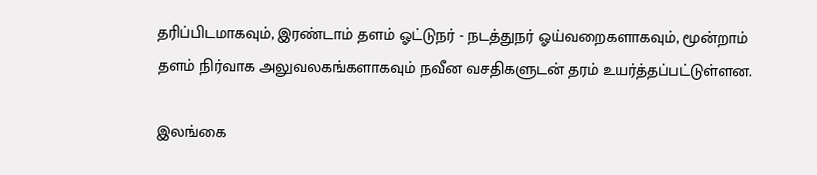தரிப்பிடமாகவும், இரண்டாம் தளம் ஓட்டுநர் - நடத்துநர் ஓய்வறைகளாகவும், மூன்றாம் தளம் நிர்வாக அலுவலகங்களாகவும் நவீன வசதிகளுடன் தரம் உயர்த்தப்பட்டுள்ளன.

இலங்கை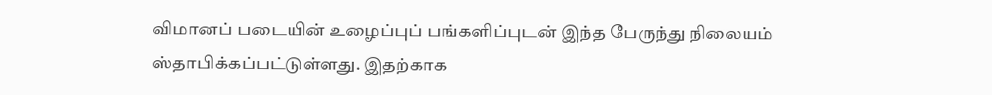விமானப் படையின் உழைப்புப் பங்களிப்புடன் இந்த பேருந்து நிலையம் ஸ்தாபிக்கப்பட்டுள்ளது. இதற்காக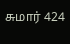சுமார் 424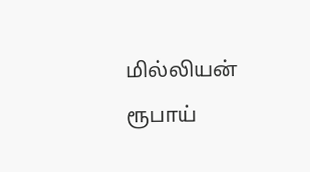மில்லியன் ரூபாய்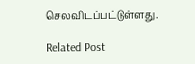செலவிடப்பட்டுள்ளது.

Related Post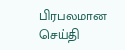பிரபலமான செய்தி